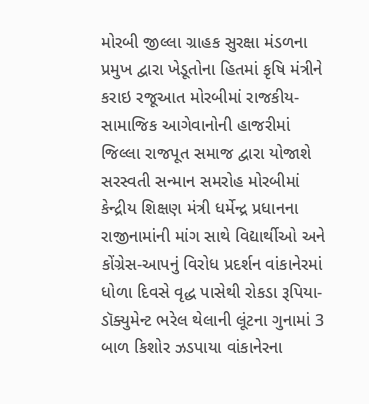મોરબી જીલ્લા ગ્રાહક સુરક્ષા મંડળના પ્રમુખ દ્વારા ખેડૂતોના હિતમાં કૃષિ મંત્રીને કરાઇ રજૂઆત મોરબીમાં રાજકીય-સામાજિક આગેવાનોની હાજરીમાં જિલ્લા રાજપૂત સમાજ દ્વારા યોજાશે સરસ્વતી સન્માન સમરોહ મોરબીમાં કેન્દ્રીય શિક્ષણ મંત્રી ધર્મેન્દ્ર પ્રધાનના રાજીનામાંની માંગ સાથે વિદ્યાર્થીઓ અને કોંગ્રેસ-આપનું વિરોધ પ્રદર્શન વાંકાનેરમાં ધોળા દિવસે વૃદ્ધ પાસેથી રોકડા રૂપિયા-ડૉક્યુમેન્ટ ભરેલ થેલાની લૂંટના ગુનામાં 3 બાળ કિશોર ઝડપાયા વાંકાનેરના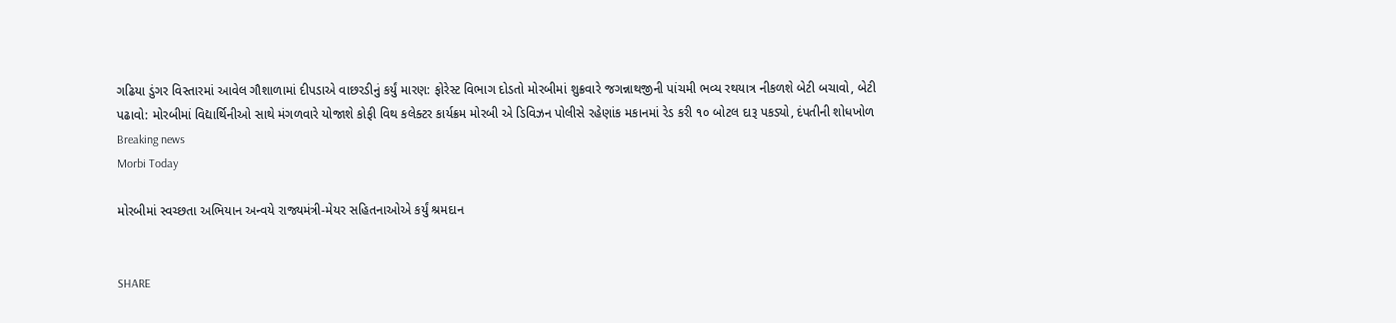ગઢિયા ડુંગર વિસ્તારમાં આવેલ ગૌશાળામાં દીપડાએ વાછરડીનું કર્યું મારણ: ફોરેસ્ટ વિભાગ દોડતો મોરબીમાં શુક્રવારે જગન્નાથજીની પાંચમી ભવ્ય રથયાત્ર નીકળશે બેટી બચાવો, બેટી પઢાવો: મોરબીમાં વિદ્યાર્થિનીઓ સાથે મંગળવારે યોજાશે કોફી વિથ કલેક્ટર કાર્યક્રમ મોરબી એ ડિવિઝન પોલીસે રહેણાંક મકાનમાં રેડ કરી ૧૦ બોટલ દારૂ પકડ્યો, દંપતીની શોધખોળ
Breaking news
Morbi Today

મોરબીમાં સ્વચ્છતા અભિયાન અન્વયે રાજ્યમંત્રી-મેયર સહિતનાઓએ કર્યું શ્રમદાન


SHARE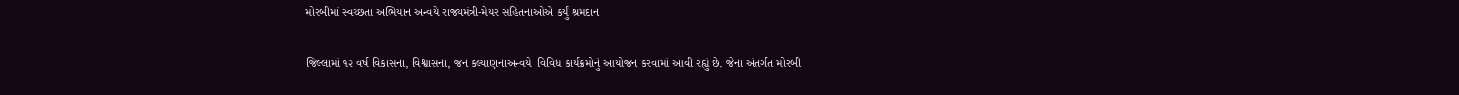મોરબીમાં સ્વચ્છતા અભિયાન અન્વયે રાજ્યમંત્રી-મેયર સહિતનાઓએ કર્યું શ્રમદાન

જિલ્લામાં ૧૨ વર્ષ વિકાસના, વિશ્વાસના, જન કલ્યાણનાઅન્વયે  વિવિધ કાર્યક્રમોનું આયોજન કરવામાં આવી રહ્યું છે. જેના અંતર્ગત મોરબી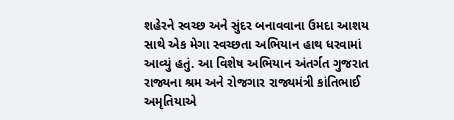શહેરને સ્વચ્છ અને સુંદર બનાવવાના ઉમદા આશય સાથે એક મેગા સ્વચ્છતા અભિયાન હાથ ધરવામાં આવ્યું હતું. આ વિશેષ અભિયાન અંતર્ગત ગુજરાત રાજ્યના શ્રમ અને રોજગાર રાજ્યમંત્રી કાંતિભાઈ અમૃતિયાએ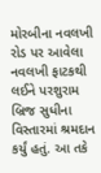મોરબીના નવલખી રોડ પર આવેલા નવલખી ફાટકથી લઈને પરશુરામ બ્રિજ સુધીના વિસ્તારમાં શ્રમદાન કર્યું હતું. આ તકે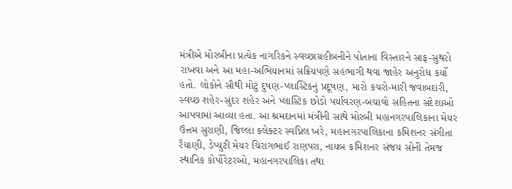મંત્રીએ મોરબીના પ્રત્યેક નાગરિકને સ્વચ્છાગ્રહીબનીને પોતાના વિસ્તારને સાફ-સુથરો રાખવા અને આ મહા-અભિયાનમાં સક્રિયપણે સહભાગી થવા જાહેર અનુરોધ કર્યો હતો. લોકોને સૌથી મોટું દુષણ-પ્લાસ્ટિકનું પ્રદૂષણ, મારો કચરો-મારી જવાબદારી, સ્વચ્છ શહેર-સુંદર શહેર અને પ્લાસ્ટિક છોડો પર્યાવરણ-બચાવો સહિતના સંદેશાઓ આપવામાં આવ્યા હતા. આ શ્રમદાનમાં મંત્રીની સાથે મોરબી મહાનગરપાલિકાના મેયર ઉત્તમ સુરાણી, જિલ્લા કલેક્ટર સ્વપ્નિલ ખરે, મહાનગરપાલિકાના કમિશનર સંગીતા રૈયાણી, ડેપ્યુટી મેયર ચિરાગભાઈ રાણપરા, નાયબ કમિશનર સંજય સોની તેમજ સ્થાનિક કોર્પોરેટરઓ, મહાનગરપાલિકા તથા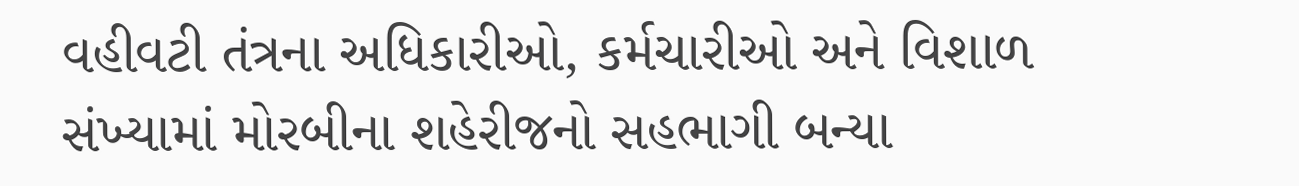વહીવટી તંત્રના અધિકારીઓ, કર્મચારીઓ અને વિશાળ સંખ્યામાં મોરબીના શહેરીજનો સહભાગી બન્યા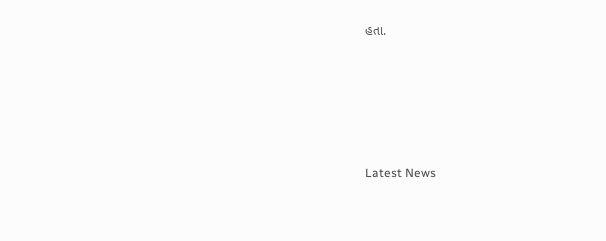હતા.






Latest News